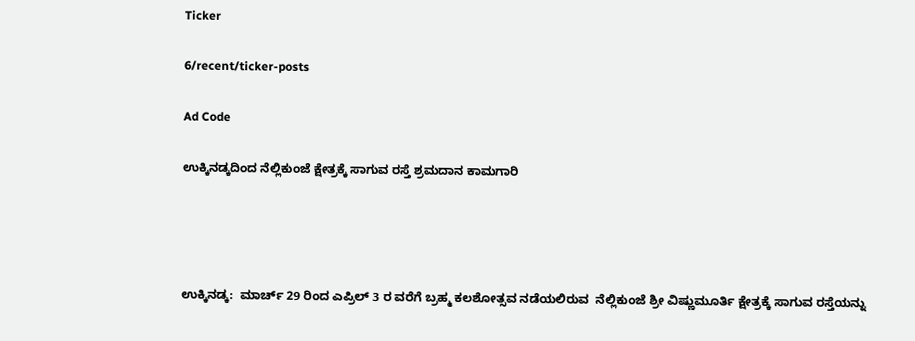Ticker

6/recent/ticker-posts

Ad Code

ಉಕ್ಕಿನಡ್ಕದಿಂದ ನೆಲ್ಲಿಕುಂಜೆ ಕ್ಷೇತ್ರಕ್ಕೆ ಸಾಗುವ ರಸ್ತೆ ಶ್ರಮದಾನ ಕಾಮಗಾರಿ




ಉಕ್ಕಿನಡ್ಕ:  ಮಾರ್ಚ್ 29 ರಿಂದ ಎಪ್ರಿಲ್ 3 ರ ವರೆಗೆ ಬ್ರಹ್ಮ ಕಲಶೋತ್ಸವ ನಡೆಯಲಿರುವ  ನೆಲ್ಲಿಕುಂಜೆ ಶ್ರೀ ವಿಷ್ಣುಮೂರ್ತಿ ಕ್ಷೇತ್ರಕ್ಕೆ ಸಾಗುವ ರಸ್ತೆಯನ್ನು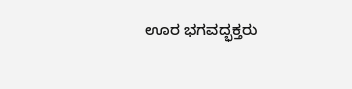ಊರ ಭಗವದ್ಭಕ್ತರು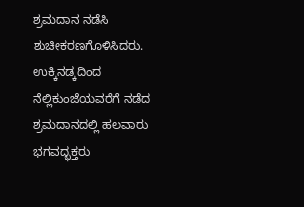ಶ್ರಮದಾನ‌ ನಡೆಸಿ ಶುಚೀಕರಣಗೊಳಿಸಿದರು. ಉಕ್ಕಿನಡ್ಕದಿಂದ ನೆಲ್ಲಿಕುಂಜೆಯವರೆಗೆ ನಡೆದ ಶ್ರಮದಾನದಲ್ಲಿ ಹಲವಾರು ಭಗವದ್ಭಕ್ತರು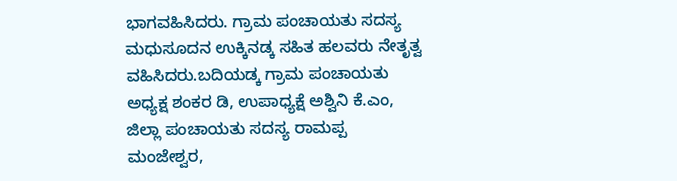ಭಾಗವಹಿಸಿದರು. ಗ್ರಾಮ ಪಂಚಾಯತು ಸದಸ್ಯ ಮಧುಸೂದನ ಉಕ್ಕಿನಡ್ಕ ಸಹಿತ ಹಲವರು ನೇತೃತ್ವ ವಹಿಸಿದರು.ಬದಿಯಡ್ಕ ಗ್ರಾಮ ಪಂಚಾಯತು ಅಧ್ಯಕ್ಷ ಶಂಕರ ಡಿ, ಉಪಾಧ್ಯಕ್ಷೆ ಅಶ್ವಿನಿ ಕೆ.ಎಂ, ಜಿಲ್ಲಾ ಪಂಚಾಯತು ಸದಸ್ಯ ರಾಮಪ್ಪ ಮಂಜೇಶ್ವರ,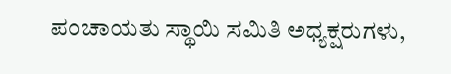ಪಂಚಾಯತು ಸ್ಥಾಯಿ ಸಮಿತಿ ಅಧ್ಯಕ್ಷರುಗಳು,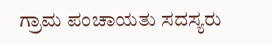ಗ್ರಾಮ ಪಂಚಾಯತು ಸದಸ್ಯರು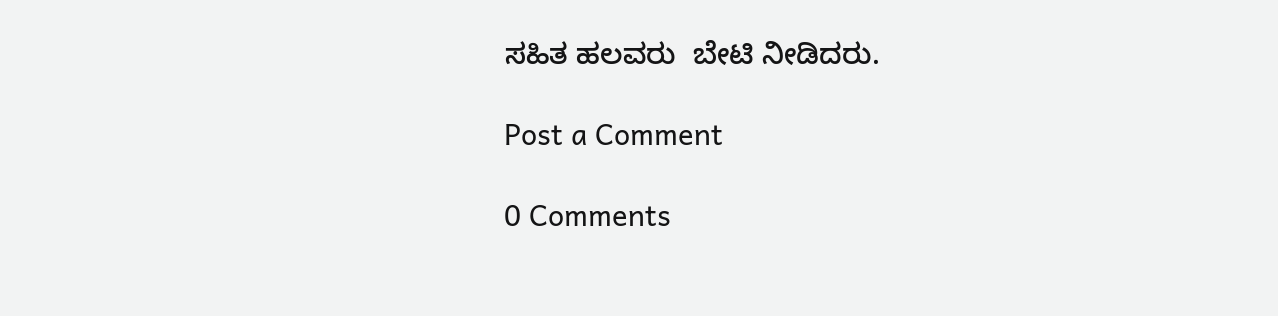ಸಹಿತ ಹಲವರು  ಬೇಟಿ ನೀಡಿದರು.

Post a Comment

0 Comments